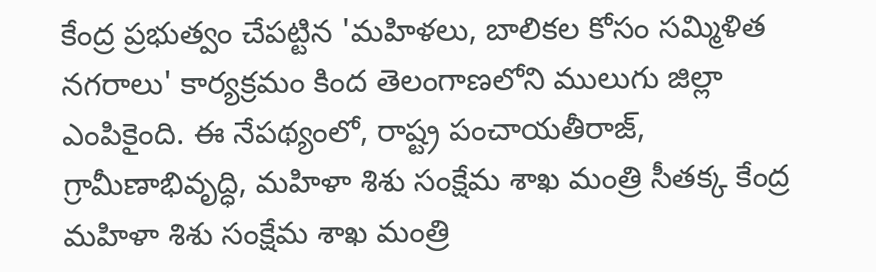కేంద్ర ప్రభుత్వం చేపట్టిన 'మహిళలు, బాలికల కోసం సమ్మిళిత నగరాలు' కార్యక్రమం కింద తెలంగాణలోని ములుగు జిల్లా ఎంపికైంది. ఈ నేపథ్యంలో, రాష్ట్ర పంచాయతీరాజ్, గ్రామీణాభివృద్ధి, మహిళా శిశు సంక్షేమ శాఖ మంత్రి సీతక్క కేంద్ర మహిళా శిశు సంక్షేమ శాఖ మంత్రి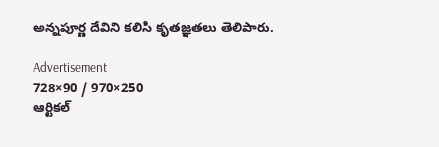అన్నపూర్ణ దేవిని కలిసి కృతజ్ఞతలు తెలిపారు.

Advertisement
728×90 / 970×250
ఆర్టికల్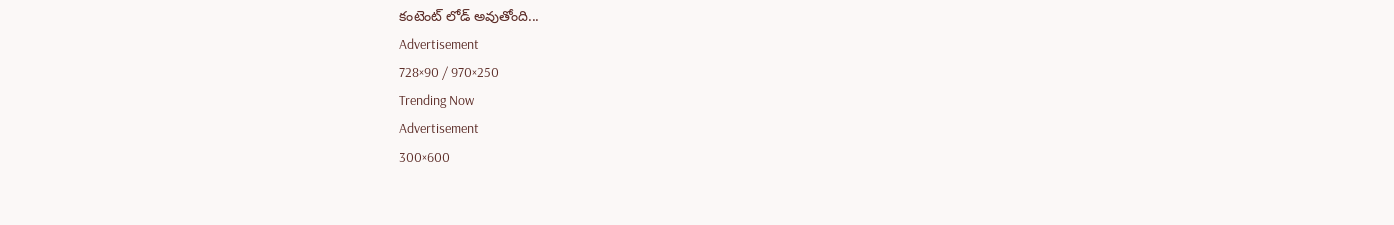కంటెంట్ లోడ్ అవుతోంది...
Advertisement
728×90 / 970×250
Trending Now
Advertisement
300×600